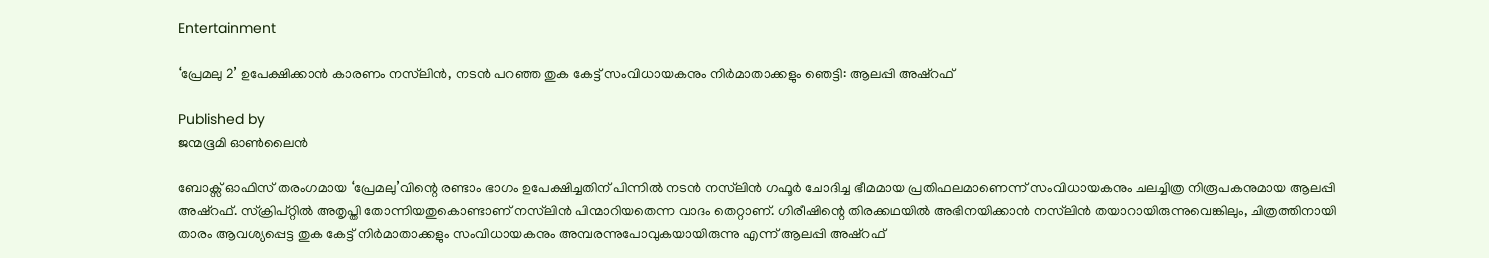Entertainment

‘പ്രേമലു 2’ ഉപേക്ഷിക്കാൻ കാരണം നസ്‌ലിൻ, നടൻ പറഞ്ഞ തുക കേട്ട് സംവിധായകനും നിർമാതാക്കളും ഞെട്ടി: ആലപ്പി അഷ്റഫ്

Published by
ജന്മഭൂമി ഓണ്‍ലൈന്‍

ബോക്സ് ഓഫിസ് തരംഗമായ ‘പ്രേമലു’വിന്റെ രണ്ടാം ഭാഗം ഉപേക്ഷിച്ചതിന് പിന്നിൽ നടൻ നസ്‍ലിൻ ഗഫൂർ ചോദിച്ച ഭീമമായ പ്രതിഫലമാണെന്ന് സംവിധായകനും ചലച്ചിത്ര നിരൂപകനുമായ ആലപ്പി അഷ്‌റഫ്. സ്ക്രിപ്റ്റിൽ അതൃപ്തി തോന്നിയതുകൊണ്ടാണ് നസ്‍ലിൻ പിന്മാറിയതെന്ന വാദം തെറ്റാണ്. ഗിരീഷിന്റെ തിരക്കഥയിൽ അഭിനയിക്കാൻ നസ്‍ലിൻ തയാറായിരുന്നുവെങ്കിലും, ചിത്രത്തിനായി താരം ആവശ്യപ്പെട്ട തുക കേട്ട് നിർമാതാക്കളും സംവിധായകനും അമ്പരന്നുപോവുകയായിരുന്നു എന്ന് ആലപ്പി അഷ്‌റഫ്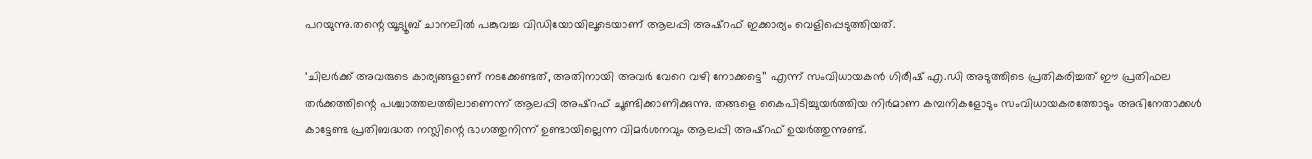പറയുന്നു.തന്റെ യൂട്യൂബ് ചാനലിൽ പങ്കുവച്ച വിഡിയോയിലൂടെയാണ് ആലപ്പി അഷ്‌റഫ് ഇക്കാര്യം വെളിപ്പെടുത്തിയത്.

‘ചിലർക്ക് അവരുടെ കാര്യങ്ങളാണ് നടക്കേണ്ടത്, അതിനായി അവർ വേറെ വഴി നോക്കട്ടെ’’ എന്ന് സംവിധായകൻ ഗിരീഷ് എ.ഡി അടുത്തിടെ പ്രതികരിച്ചത് ഈ പ്രതിഫല തർക്കത്തിന്റെ പശ്ചാത്തലത്തിലാണെന്ന് ആലപ്പി അഷ്‌റഫ് ചൂണ്ടിക്കാണിക്കുന്നു. തങ്ങളെ കൈപിടിച്ചുയർത്തിയ നിർമാണ കമ്പനികളോടും സംവിധായകരത്തോടും അഭിനേതാക്കൾ കാട്ടേണ്ട പ്രതിബദ്ധത നസ്ലിന്റെ ഭാഗത്തുനിന്ന് ഉണ്ടായില്ലെന്ന വിമർശനവും ആലപ്പി അഷ്‌റഫ് ഉയർത്തുന്നുണ്ട്.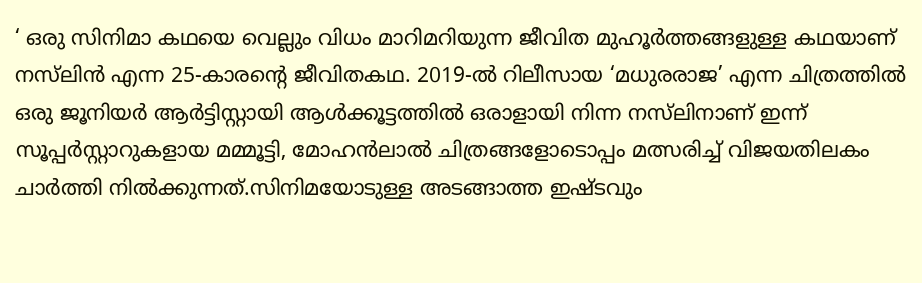‘ ഒരു സിനിമാ കഥയെ വെല്ലും വിധം മാറിമറിയുന്ന ജീവിത മുഹൂർത്തങ്ങളുള്ള കഥയാണ് നസ്‍ലിൻ എന്ന 25-കാരന്റെ ജീവിതകഥ. 2019-ൽ റിലീസായ ‘മധുരരാജ’ എന്ന ചിത്രത്തിൽ ഒരു ജൂനിയർ ആർട്ടിസ്റ്റായി ആൾക്കൂട്ടത്തിൽ ഒരാളായി നിന്ന നസ്‍ലിനാണ് ഇന്ന് സൂപ്പർസ്റ്റാറുകളായ മമ്മൂട്ടി, മോഹൻലാൽ ചിത്രങ്ങളോടൊപ്പം മത്സരിച്ച് വിജയതിലകം ചാർത്തി നിൽക്കുന്നത്.സിനിമയോടുള്ള അടങ്ങാത്ത ഇഷ്ടവും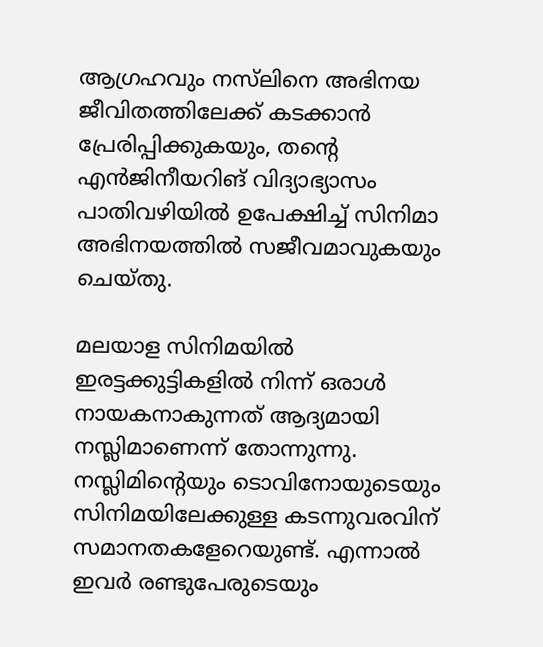ആഗ്രഹവും നസ്‍ലിനെ അഭിനയ ജീവിതത്തിലേക്ക് കടക്കാൻ പ്രേരിപ്പിക്കുകയും, തന്റെ എൻജിനീയറിങ് വിദ്യാഭ്യാസം പാതിവഴിയിൽ ഉപേക്ഷിച്ച് സിനിമാ അഭിനയത്തിൽ സജീവമാവുകയും ചെയ്തു.

മലയാള സിനിമയിൽ ഇരട്ടക്കുട്ടികളിൽ നിന്ന് ഒരാൾ നായകനാകുന്നത് ആദ്യമായി നസ്ലിമാണെന്ന് തോന്നുന്നു. നസ്ലിമിന്റെയും ടൊവിനോയുടെയും സിനിമയിലേക്കുള്ള കടന്നുവരവിന് സമാനതകളേറെയുണ്ട്. എന്നാൽ ഇവർ രണ്ടുപേരുടെയും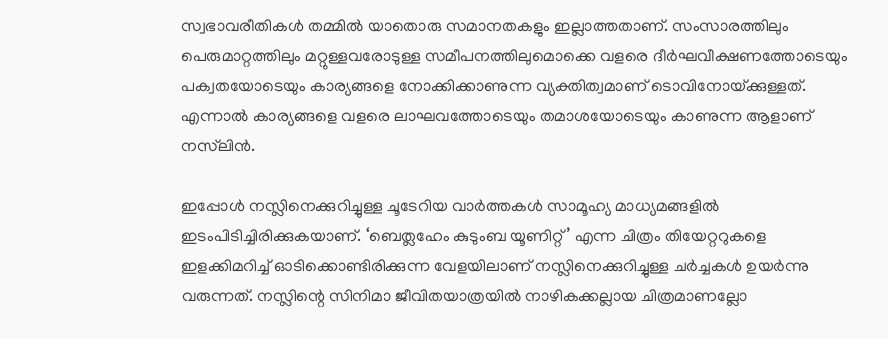സ്വഭാവരീതികൾ തമ്മിൽ യാതൊരു സമാനതകളും ഇല്ലാത്തതാണ്. സംസാരത്തിലും പെരുമാറ്റത്തിലും മറ്റുള്ളവരോടുള്ള സമീപനത്തിലുമൊക്കെ വളരെ ദീർഘവീക്ഷണത്തോടെയും പക്വതയോടെയും കാര്യങ്ങളെ നോക്കിക്കാണുന്ന വ്യക്തിത്വമാണ് ടൊവിനോയ്‌ക്കുള്ളത്. എന്നാൽ കാര്യങ്ങളെ വളരെ ലാഘവത്തോടെയും തമാശയോടെയും കാണുന്ന ആളാണ് നസ്‍ലിൻ.

ഇപ്പോൾ നസ്ലിനെക്കുറിച്ചുള്ള ചൂടേറിയ വാർത്തകൾ സാമൂഹ്യ മാധ്യമങ്ങളിൽ ഇടംപിടിച്ചിരിക്കുകയാണ്. ‘ബെത്ലഹേം കുടുംബ യൂണിറ്റ്’ എന്ന ചിത്രം തിയേറ്ററുകളെ ഇളക്കിമറിച്ച് ഓടിക്കൊണ്ടിരിക്കുന്ന വേളയിലാണ് നസ്ലിനെക്കുറിച്ചുള്ള ചർച്ചകൾ ഉയർന്നു വരുന്നത്. നസ്ലിന്റെ സിനിമാ ജീവിതയാത്രയിൽ നാഴികക്കല്ലായ ചിത്രമാണല്ലോ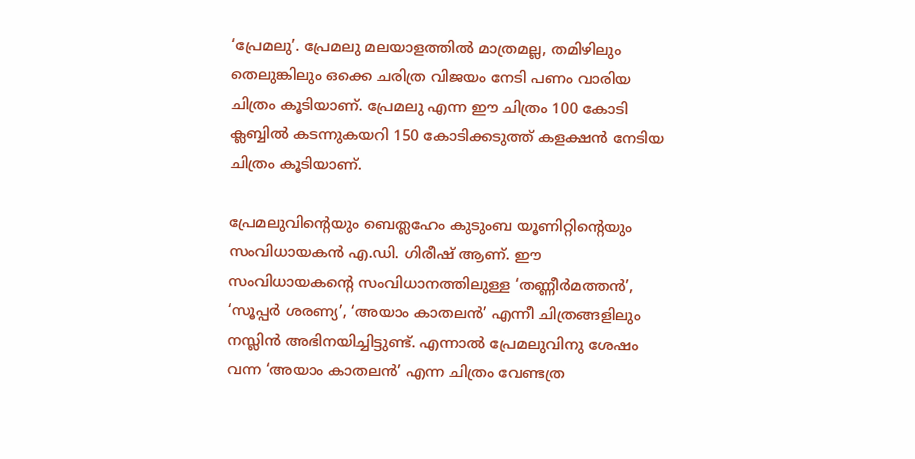‘പ്രേമലു’. പ്രേമലു മലയാളത്തിൽ മാത്രമല്ല, തമിഴിലും തെലുങ്കിലും ഒക്കെ ചരിത്ര വിജയം നേടി പണം വാരിയ ചിത്രം കൂടിയാണ്. പ്രേമലു എന്ന ഈ ചിത്രം 100 കോടി ക്ലബ്ബിൽ കടന്നുകയറി 150 കോടിക്കടുത്ത് കളക്ഷൻ നേടിയ ചിത്രം കൂടിയാണ്.

പ്രേമലുവിന്റെയും ബെത്ലഹേം കുടുംബ യൂണിറ്റിന്റെയും സംവിധായകൻ എ.ഡി. ഗിരീഷ് ആണ്. ഈ സംവിധായകന്റെ സംവിധാനത്തിലുള്ള ‘തണ്ണീർമത്തൻ’, ‘സൂപ്പർ ശരണ്യ’, ‘അയാം കാതലൻ’ എന്നീ ചിത്രങ്ങളിലും നസ്ലിൻ അഭിനയിച്ചിട്ടുണ്ട്. എന്നാൽ പ്രേമലുവിനു ശേഷം വന്ന ‘അയാം കാതലൻ’ എന്ന ചിത്രം വേണ്ടത്ര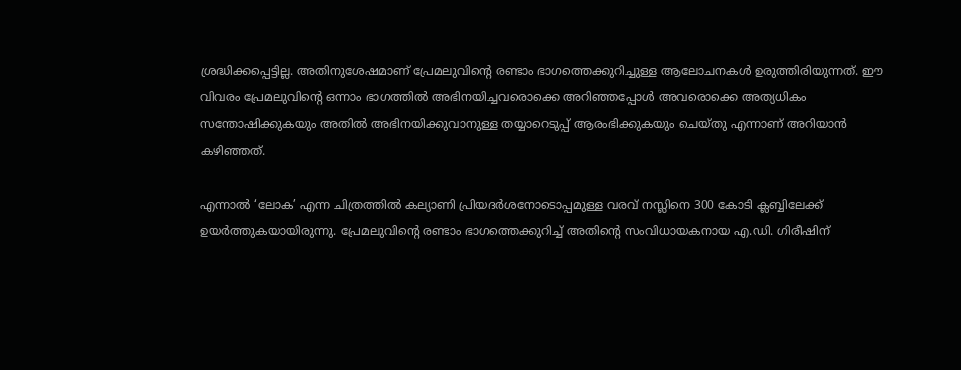ശ്രദ്ധിക്കപ്പെട്ടില്ല. അതിനുശേഷമാണ് പ്രേമലുവിന്റെ രണ്ടാം ഭാഗത്തെക്കുറിച്ചുള്ള ആലോചനകൾ ഉരുത്തിരിയുന്നത്. ഈ വിവരം പ്രേമലുവിന്റെ ഒന്നാം ഭാഗത്തിൽ അഭിനയിച്ചവരൊക്കെ അറിഞ്ഞപ്പോൾ അവരൊക്കെ അത്യധികം സന്തോഷിക്കുകയും അതിൽ അഭിനയിക്കുവാനുള്ള തയ്യാറെടുപ്പ് ആരംഭിക്കുകയും ചെയ്തു എന്നാണ് അറിയാൻ കഴിഞ്ഞത്.

എന്നാൽ ‘ലോക’ എന്ന ചിത്രത്തിൽ കല്യാണി പ്രിയദർശനോടൊപ്പമുള്ള വരവ് നസ്ലിനെ 300 കോടി ക്ലബ്ബിലേക്ക് ഉയർത്തുകയായിരുന്നു. പ്രേമലുവിന്റെ രണ്ടാം ഭാഗത്തെക്കുറിച്ച് അതിന്റെ സംവിധായകനായ എ.ഡി. ഗിരീഷിന്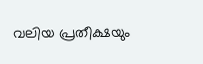വലിയ പ്രതീക്ഷയും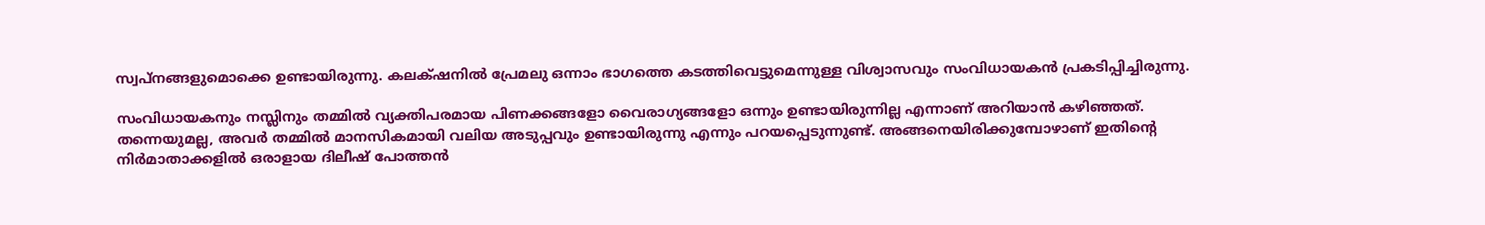സ്വപ്നങ്ങളുമൊക്കെ ഉണ്ടായിരുന്നു. കലക്‌ഷനിൽ പ്രേമലു ഒന്നാം ഭാഗത്തെ കടത്തിവെട്ടുമെന്നുള്ള വിശ്വാസവും സംവിധായകൻ പ്രകടിപ്പിച്ചിരുന്നു.

സംവിധായകനും നസ്ലിനും തമ്മിൽ വ്യക്തിപരമായ പിണക്കങ്ങളോ വൈരാഗ്യങ്ങളോ ഒന്നും ഉണ്ടായിരുന്നില്ല എന്നാണ് അറിയാൻ കഴിഞ്ഞത്. തന്നെയുമല്ല, അവർ തമ്മിൽ മാനസികമായി വലിയ അടുപ്പവും ഉണ്ടായിരുന്നു എന്നും പറയപ്പെടുന്നുണ്ട്. അങ്ങനെയിരിക്കുമ്പോഴാണ് ഇതിന്റെ നിർമാതാക്കളിൽ ഒരാളായ ദിലീഷ് പോത്തൻ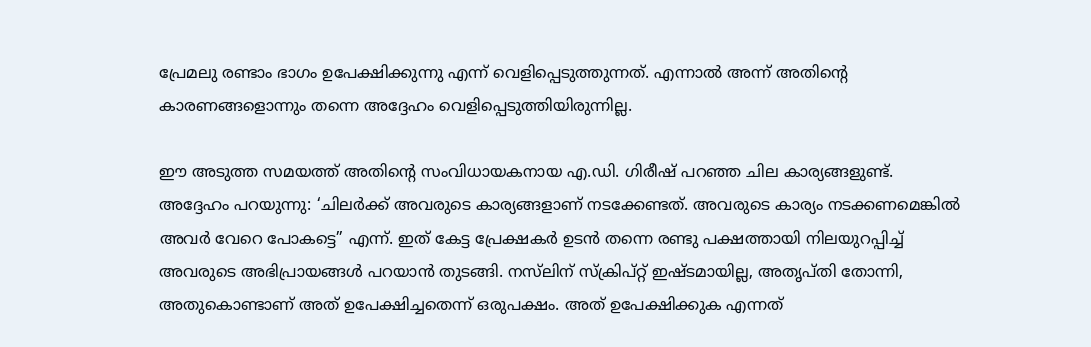പ്രേമലു രണ്ടാം ഭാഗം ഉപേക്ഷിക്കുന്നു എന്ന് വെളിപ്പെടുത്തുന്നത്. എന്നാൽ അന്ന് അതിന്റെ കാരണങ്ങളൊന്നും തന്നെ അദ്ദേഹം വെളിപ്പെടുത്തിയിരുന്നില്ല.

ഈ അടുത്ത സമയത്ത് അതിന്റെ സംവിധായകനായ എ.ഡി. ഗിരീഷ് പറഞ്ഞ ചില കാര്യങ്ങളുണ്ട്. അദ്ദേഹം പറയുന്നു: ‘ചിലർക്ക് അവരുടെ കാര്യങ്ങളാണ് നടക്കേണ്ടത്. അവരുടെ കാര്യം നടക്കണമെങ്കിൽ അവർ വേറെ പോകട്ടെ” എന്ന്. ഇത് കേട്ട പ്രേക്ഷകർ ഉടൻ തന്നെ രണ്ടു പക്ഷത്തായി നിലയുറപ്പിച്ച് അവരുടെ അഭിപ്രായങ്ങൾ പറയാൻ തുടങ്ങി. നസ്‍ലിന് സ്ക്രിപ്റ്റ് ഇഷ്ടമായില്ല, അതൃപ്തി തോന്നി, അതുകൊണ്ടാണ് അത് ഉപേക്ഷിച്ചതെന്ന് ഒരുപക്ഷം. അത് ഉപേക്ഷിക്കുക എന്നത്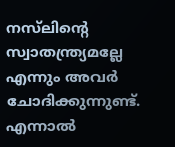നസ്‍ലിന്റെ സ്വാതന്ത്ര്യമല്ലേ എന്നും അവർ ചോദിക്കുന്നുണ്ട്.
എന്നാൽ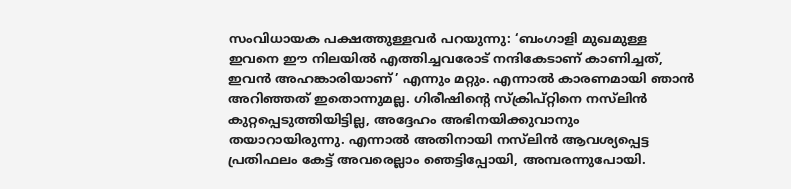സംവിധായക പക്ഷത്തുള്ളവർ പറയുന്നു: ‘ബംഗാളി മുഖമുള്ള ഇവനെ ഈ നിലയിൽ എത്തിച്ചവരോട് നന്ദികേടാണ് കാണിച്ചത്, ഇവൻ അഹങ്കാരിയാണ്’ എന്നും മറ്റും. എന്നാൽ കാരണമായി ഞാൻ അറിഞ്ഞത് ഇതൊന്നുമല്ല. ഗിരീഷിന്റെ സ്ക്രിപ്റ്റിനെ നസ്‍ലിൻ കുറ്റപ്പെടുത്തിയിട്ടില്ല, അദ്ദേഹം അഭിനയിക്കുവാനും തയാറായിരുന്നു. എന്നാൽ അതിനായി നസ്‍ലിൻ ആവശ്യപ്പെട്ട പ്രതിഫലം കേട്ട് അവരെല്ലാം ഞെട്ടിപ്പോയി, അമ്പരന്നുപോയി.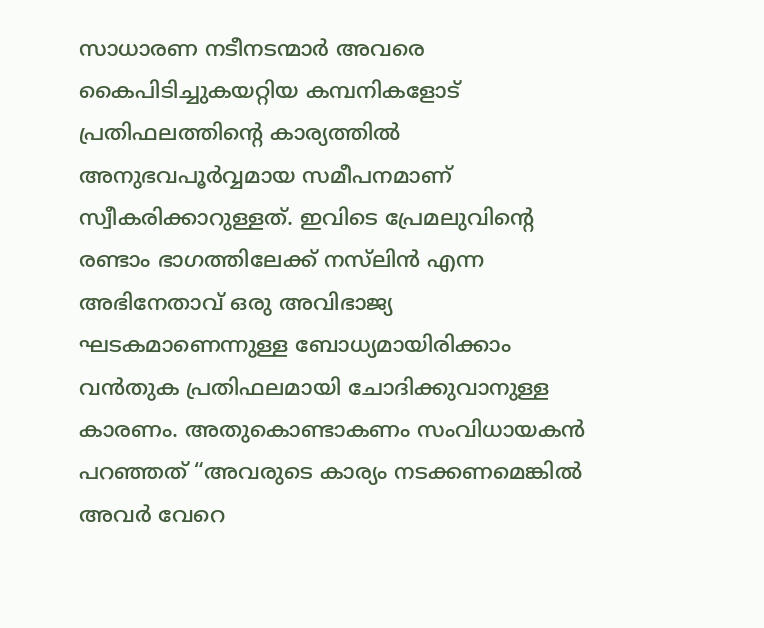സാധാരണ നടീനടന്മാർ അവരെ കൈപിടിച്ചുകയറ്റിയ കമ്പനികളോട് പ്രതിഫലത്തിന്റെ കാര്യത്തിൽ അനുഭവപൂർവ്വമായ സമീപനമാണ് സ്വീകരിക്കാറുള്ളത്. ഇവിടെ പ്രേമലുവിന്റെ രണ്ടാം ഭാഗത്തിലേക്ക് നസ്‍ലിൻ എന്ന അഭിനേതാവ് ഒരു അവിഭാജ്യ ഘടകമാണെന്നുള്ള ബോധ്യമായിരിക്കാം വൻതുക പ്രതിഫലമായി ചോദിക്കുവാനുള്ള കാരണം. അതുകൊണ്ടാകണം സംവിധായകൻ പറഞ്ഞത് “അവരുടെ കാര്യം നടക്കണമെങ്കിൽ അവർ വേറെ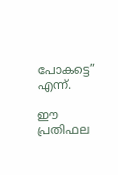പോകട്ടെ” എന്ന്.

ഈ പ്രതിഫല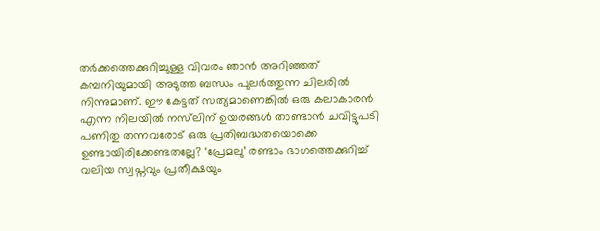തർക്കത്തെക്കുറിച്ചുള്ള വിവരം ഞാൻ അറിഞ്ഞത് കമ്പനിയുമായി അടുത്ത ബന്ധം പുലർത്തുന്ന ചിലരിൽ നിന്നുമാണ്. ഈ കേട്ടത് സത്യമാണെങ്കിൽ ഒരു കലാകാരൻ എന്ന നിലയിൽ നസ്‍ലിന് ഉയരങ്ങൾ താണ്ടാൻ ചവിട്ടുപടി പണിതു തന്നവരോട് ഒരു പ്രതിബദ്ധതയൊക്കെ ഉണ്ടായിരിക്കേണ്ടതല്ലേ? ‘പ്രേമലു’ രണ്ടാം ഭാഗത്തെക്കുറിച്ച് വലിയ സ്വപ്നവും പ്രതീക്ഷയും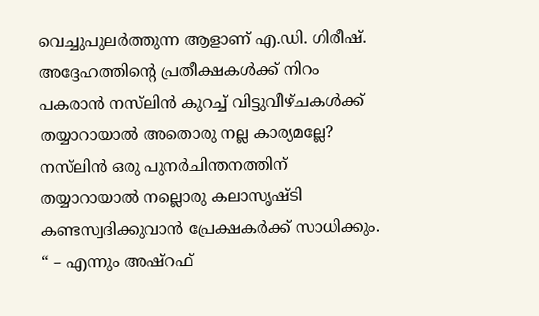വെച്ചുപുലർത്തുന്ന ആളാണ് എ.ഡി. ഗിരീഷ്. അദ്ദേഹത്തിന്റെ പ്രതീക്ഷകൾക്ക് നിറം പകരാൻ നസ്‍ലിൻ കുറച്ച് വിട്ടുവീഴ്ചകൾക്ക് തയ്യാറായാൽ അതൊരു നല്ല കാര്യമല്ലേ? നസ്‍ലിൻ ഒരു പുനർചിന്തനത്തിന് തയ്യാറായാൽ നല്ലൊരു കലാസൃഷ്ടി കണ്ടസ്വദിക്കുവാൻ പ്രേക്ഷകർക്ക് സാധിക്കും. “ – എന്നും അഷ്റഫ്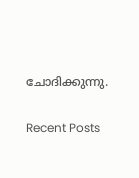ചോദിക്കുന്നു.

Recent Posts